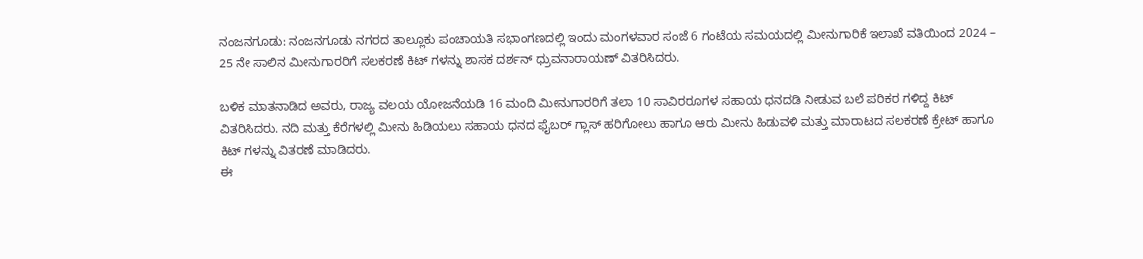ನಂಜನಗೂಡು: ನಂಜನಗೂಡು ನಗರದ ತಾಲ್ಲೂಕು ಪಂಚಾಯತಿ ಸಭಾಂಗಣದಲ್ಲಿ ಇಂದು ಮಂಗಳವಾರ ಸಂಜೆ 6 ಗಂಟೆಯ ಸಮಯದಲ್ಲಿ ಮೀನುಗಾರಿಕೆ ಇಲಾಖೆ ವತಿಯಿಂದ 2024 – 25 ನೇ ಸಾಲಿನ ಮೀನುಗಾರರಿಗೆ ಸಲಕರಣೆ ಕಿಟ್ ಗಳನ್ನು ಶಾಸಕ ದರ್ಶನ್ ಧ್ರುವನಾರಾಯಣ್ ವಿತರಿಸಿದರು.

ಬಳಿಕ ಮಾತನಾಡಿದ ಅವರು, ರಾಜ್ಯ ವಲಯ ಯೋಜನೆಯಡಿ 16 ಮಂದಿ ಮೀನುಗಾರರಿಗೆ ತಲಾ 10 ಸಾವಿರರೂಗಳ ಸಹಾಯ ಧನದಡಿ ನೀಡುವ ಬಲೆ ಪರಿಕರ ಗಳಿದ್ದ ಕಿಟ್ ವಿತರಿಸಿದರು. ನದಿ ಮತ್ತು ಕೆರೆಗಳಲ್ಲಿ ಮೀನು ಹಿಡಿಯಲು ಸಹಾಯ ಧನದ ಫೈಬರ್ ಗ್ಲಾಸ್ ಹರಿಗೋಲು ಹಾಗೂ ಆರು ಮೀನು ಹಿಡುವಳಿ ಮತ್ತು ಮಾರಾಟದ ಸಲಕರಣೆ ಕ್ರೇಟ್ ಹಾಗೂ ಕಿಟ್ ಗಳನ್ನು ವಿತರಣೆ ಮಾಡಿದರು.
ಈ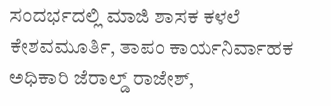ಸಂದರ್ಭದಲ್ಲಿ ಮಾಜಿ ಶಾಸಕ ಕಳಲೆ ಕೇಶವಮೂರ್ತಿ, ತಾಪಂ ಕಾರ್ಯನಿರ್ವಾಹಕ ಅಧಿಕಾರಿ ಜೆರಾಲ್ಡ್ ರಾಜೇಶ್,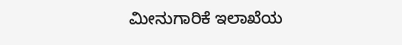ಮೀನುಗಾರಿಕೆ ಇಲಾಖೆಯ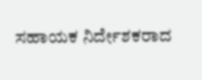ಸಹಾಯಕ ನಿರ್ದೇಶಕರಾದ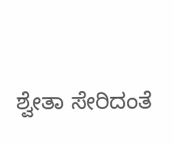ಶ್ವೇತಾ ಸೇರಿದಂತೆ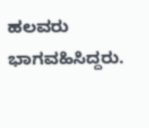ಹಲವರು ಭಾಗವಹಿಸಿದ್ದರು.